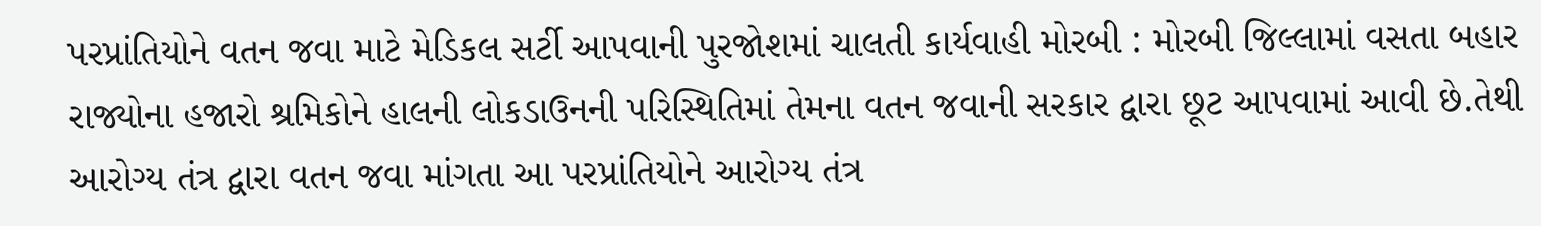પરપ્રાંતિયોને વતન જવા માટે મેડિકલ સર્ટી આપવાની પુરજોશમાં ચાલતી કાર્યવાહી મોરબી : મોરબી જિલ્લામાં વસતા બહાર રાજ્યોના હજારો શ્રમિકોને હાલની લોકડાઉનની પરિસ્થિતિમાં તેમના વતન જવાની સરકાર દ્વારા છૂટ આપવામાં આવી છે.તેથી આરોગ્ય તંત્ર દ્વારા વતન જવા માંગતા આ પરપ્રાંતિયોને આરોગ્ય તંત્ર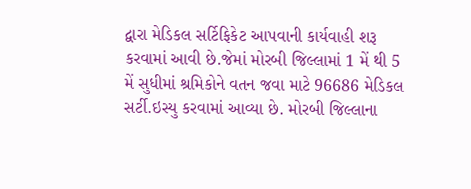દ્વારા મેડિકલ સર્ટિફિકેટ આપવાની કાર્યવાહી શરૂ કરવામાં આવી છે.જેમાં મોરબી જિલ્લામાં 1 મેં થી 5 મેં સુધીમાં શ્રમિકોને વતન જવા માટે 96686 મેડિકલ સર્ટી.ઇસ્યુ કરવામાં આવ્યા છે. મોરબી જિલ્લાના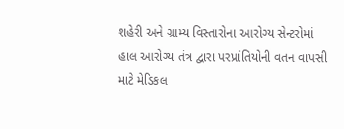શહેરી અને ગ્રામ્ય વિસ્તારોના આરોગ્ય સેન્ટરોમાં હાલ આરોગ્ય તંત્ર દ્વારા પરપ્રાંતિયોની વતન વાપસી માટે મેડિકલ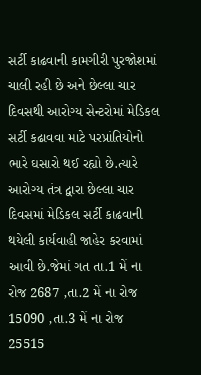સર્ટી કાઢવાની કામગીરી પુરજોશમાં ચાલી રહી છે અને છેલ્લા ચાર દિવસથી આરોગ્ય સેન્ટરોમાં મેડિકલ સર્ટી કઢાવવા માટે પરપ્રાંતિયોનો ભારે ઘસારો થઈ રહ્યો છે.ત્યારે આરોગ્ય તંત્ર દ્વારા છેલ્લા ચાર દિવસમાં મેડિકલ સર્ટી કાઢવાની થયેલી કાર્યવાહી જાહેર કરવામાં આવી છે.જેમાં ગત તા.1 મેં ના રોજ 2687 ,તા.2 મેં ના રોજ 15090 ,તા.3 મેં ના રોજ 25515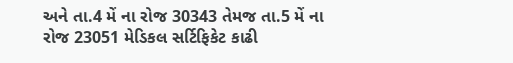અને તા.4 મેં ના રોજ 30343 તેમજ તા.5 મેં ના રોજ 23051 મેડિકલ સર્ટિફિકેટ કાઢી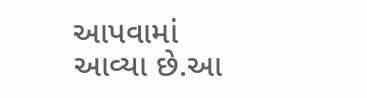આપવામાં આવ્યા છે.આ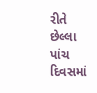રીતે છેલ્લા પાંચ દિવસમાં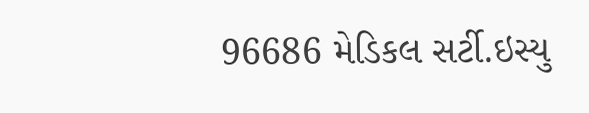96686 મેડિકલ સર્ટી.ઇસ્યુ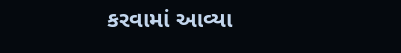કરવામાં આવ્યા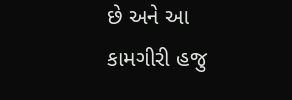છે અને આ કામગીરી હજુ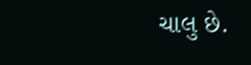ચાલુ છે.